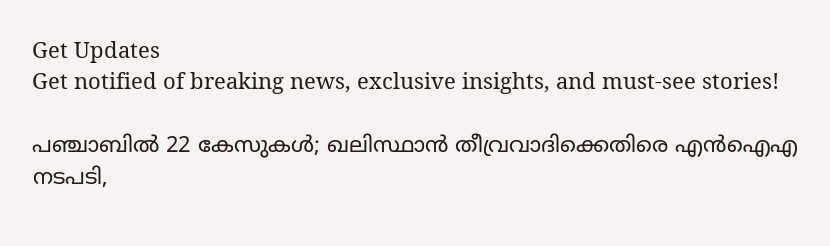Get Updates
Get notified of breaking news, exclusive insights, and must-see stories!

പഞ്ചാബില്‍ 22 കേസുകള്‍; ഖലിസ്ഥാന്‍ തീവ്രവാദിക്കെതിരെ എന്‍ഐഎ നടപടി,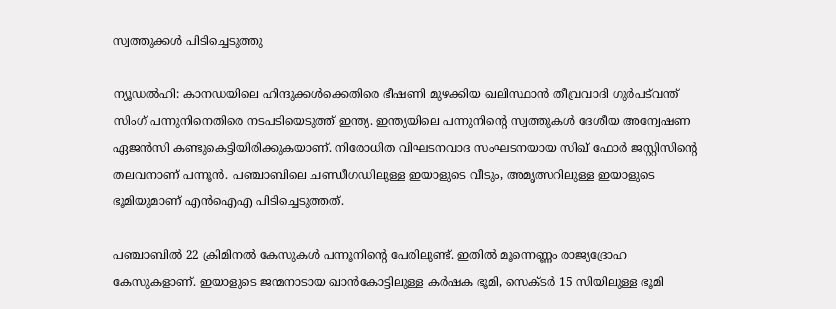സ്വത്തുക്കള്‍ പിടിച്ചെടുത്തു

ന്യൂഡല്‍ഹി: കാനഡയിലെ ഹിന്ദുക്കള്‍ക്കെതിരെ ഭീഷണി മുഴക്കിയ ഖലിസ്ഥാന്‍ തീവ്രവാദി ഗുര്‍പട്‌വന്ത് സിംഗ് പന്നുനിനെതിരെ നടപടിയെടുത്ത് ഇന്ത്യ. ഇന്ത്യയിലെ പന്നുനിന്റെ സ്വത്തുകള്‍ ദേശീയ അന്വേഷണ ഏജന്‍സി കണ്ടുകെട്ടിയിരിക്കുകയാണ്. നിരോധിത വിഘടനവാദ സംഘടനയായ സിഖ് ഫോര്‍ ജസ്റ്റിസിന്റെ തലവനാണ് പന്നൂന്‍. പഞ്ചാബിലെ ചണ്ഡീഗഡിലുള്ള ഇയാളുടെ വീടും, അമൃത്സറിലുള്ള ഇയാളുടെ ഭൂമിയുമാണ് എന്‍ഐഎ പിടിച്ചെടുത്തത്.

പഞ്ചാബില്‍ 22 ക്രിമിനല്‍ കേസുകള്‍ പന്നൂനിന്റെ പേരിലുണ്ട്. ഇതില്‍ മൂന്നെണ്ണം രാജ്യദ്രോഹ കേസുകളാണ്. ഇയാളുടെ ജന്മനാടായ ഖാന്‍കോട്ടിലുള്ള കര്‍ഷക ഭൂമി, സെക്ടര്‍ 15 സിയിലുള്ള ഭൂമി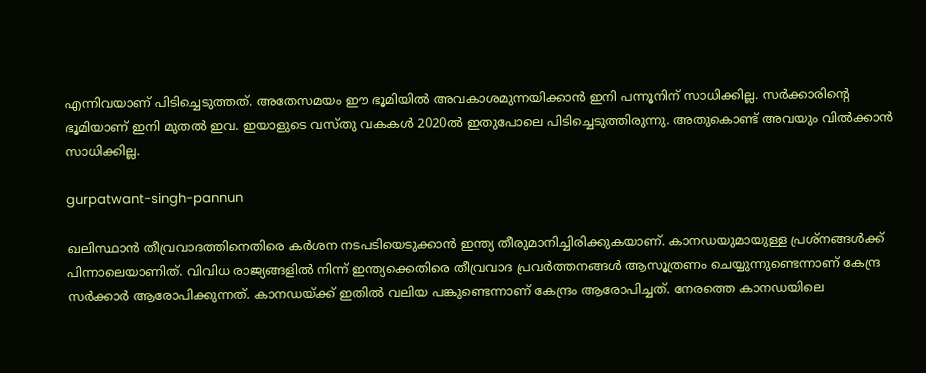എന്നിവയാണ് പിടിച്ചെടുത്തത്. അതേസമയം ഈ ഭൂമിയില്‍ അവകാശമുന്നയിക്കാന്‍ ഇനി പന്നൂനിന് സാധിക്കില്ല. സര്‍ക്കാരിന്റെ ഭൂമിയാണ് ഇനി മുതല്‍ ഇവ. ഇയാളുടെ വസ്തു വകകള്‍ 2020ല്‍ ഇതുപോലെ പിടിച്ചെടുത്തിരുന്നു. അതുകൊണ്ട് അവയും വില്‍ക്കാന്‍ സാധിക്കില്ല.

gurpatwant-singh-pannun

ഖലിസ്ഥാന്‍ തീവ്രവാദത്തിനെതിരെ കര്‍ശന നടപടിയെടുക്കാന്‍ ഇന്ത്യ തീരുമാനിച്ചിരിക്കുകയാണ്. കാനഡയുമായുള്ള പ്രശ്‌നങ്ങള്‍ക്ക് പിന്നാലെയാണിത്. വിവിധ രാജ്യങ്ങളില്‍ നിന്ന് ഇന്ത്യക്കെതിരെ തീവ്രവാദ പ്രവര്‍ത്തനങ്ങള്‍ ആസൂത്രണം ചെയ്യുന്നുണ്ടെന്നാണ് കേന്ദ്ര സര്‍ക്കാര്‍ ആരോപിക്കുന്നത്. കാനഡയ്ക്ക് ഇതില്‍ വലിയ പങ്കുണ്ടെന്നാണ് കേന്ദ്രം ആരോപിച്ചത്. നേരത്തെ കാനഡയിലെ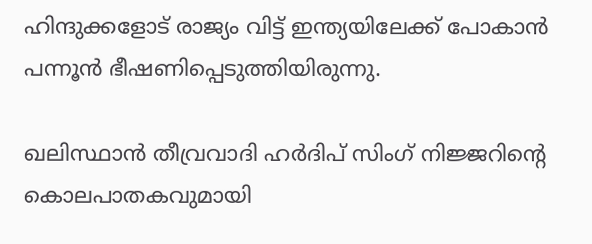ഹിന്ദുക്കളോട് രാജ്യം വിട്ട് ഇന്ത്യയിലേക്ക് പോകാന്‍ പന്നൂന്‍ ഭീഷണിപ്പെടുത്തിയിരുന്നു.

ഖലിസ്ഥാന്‍ തീവ്രവാദി ഹര്‍ദിപ് സിംഗ് നിജ്ജറിന്റെ കൊലപാതകവുമായി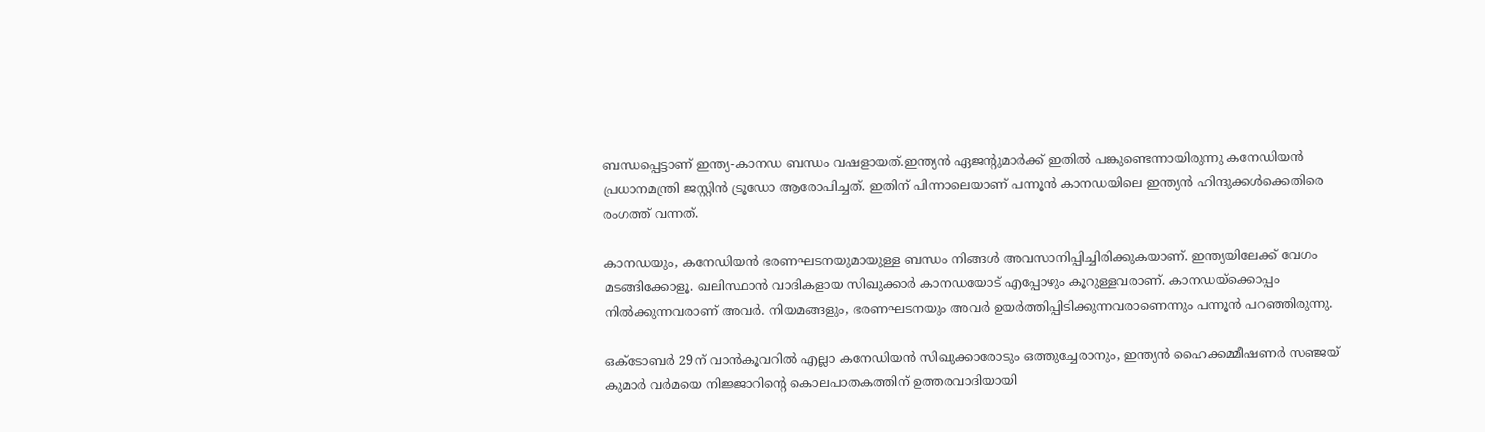ബന്ധപ്പെട്ടാണ് ഇന്ത്യ-കാനഡ ബന്ധം വഷളായത്.ഇന്ത്യന്‍ ഏജന്റുമാര്‍ക്ക് ഇതില്‍ പങ്കുണ്ടെന്നായിരുന്നു കനേഡിയന്‍ പ്രധാനമന്ത്രി ജസ്റ്റിന്‍ ട്രൂഡോ ആരോപിച്ചത്. ഇതിന് പിന്നാലെയാണ് പന്നൂന്‍ കാനഡയിലെ ഇന്ത്യന്‍ ഹിന്ദുക്കള്‍ക്കെതിരെ രംഗത്ത് വന്നത്.

കാനഡയും, കനേഡിയന്‍ ഭരണഘടനയുമായുള്ള ബന്ധം നിങ്ങള്‍ അവസാനിപ്പിച്ചിരിക്കുകയാണ്. ഇന്ത്യയിലേക്ക് വേഗം മടങ്ങിക്കോളൂ. ഖലിസ്ഥാന്‍ വാദികളായ സിഖുക്കാര്‍ കാനഡയോട് എപ്പോഴും കൂറുള്ളവരാണ്. കാനഡയ്‌ക്കൊപ്പം നില്‍ക്കുന്നവരാണ് അവര്‍. നിയമങ്ങളും, ഭരണഘടനയും അവര്‍ ഉയര്‍ത്തിപ്പിടിക്കുന്നവരാണെന്നും പന്നൂന്‍ പറഞ്ഞിരുന്നു.

ഒക്ടോബര്‍ 29ന് വാന്‍കൂവറില്‍ എല്ലാ കനേഡിയന്‍ സിഖുക്കാരോടും ഒത്തുച്ചേരാനും, ഇന്ത്യന്‍ ഹൈക്കമ്മീഷണര്‍ സഞ്ജയ് കുമാര്‍ വര്‍മയെ നിജ്ജാറിന്റെ കൊലപാതകത്തിന് ഉത്തരവാദിയായി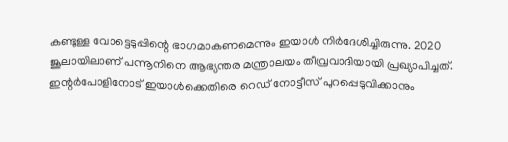കണ്ടുള്ള വോട്ടെടുപ്പിന്റെ ഭാഗമാകണമെന്നും ഇയാള്‍ നിര്‍ദേശിച്ചിരുന്നു. 2020 ജൂലായിലാണ് പന്നൂനിനെ ആഭ്യന്തര മന്ത്രാലയം തീവ്രവാദിയായി പ്രഖ്യാപിച്ചത്. ഇന്റര്‍പോളിനോട് ഇയാള്‍ക്കെതിരെ റെഡ് നോട്ടീസ് പുറപ്പെടുവിക്കാനും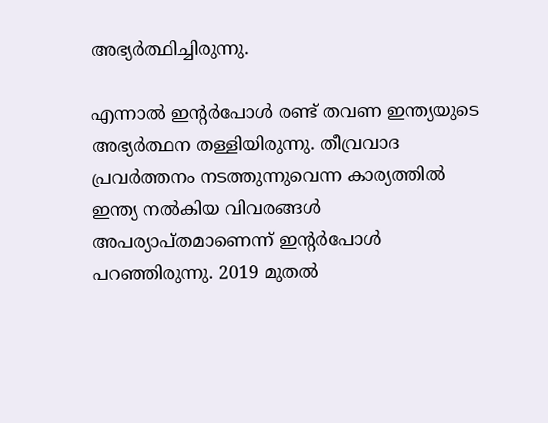അഭ്യര്‍ത്ഥിച്ചിരുന്നു.

എന്നാല്‍ ഇന്റര്‍പോള്‍ രണ്ട് തവണ ഇന്ത്യയുടെ അഭ്യര്‍ത്ഥന തള്ളിയിരുന്നു. തീവ്രവാദ പ്രവര്‍ത്തനം നടത്തുന്നുവെന്ന കാര്യത്തില്‍ ഇന്ത്യ നല്‍കിയ വിവരങ്ങള്‍ അപര്യാപ്തമാണെന്ന് ഇന്റര്‍പോള്‍ പറഞ്ഞിരുന്നു. 2019 മുതല്‍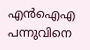എന്‍ഐഎ പന്നുവിനെ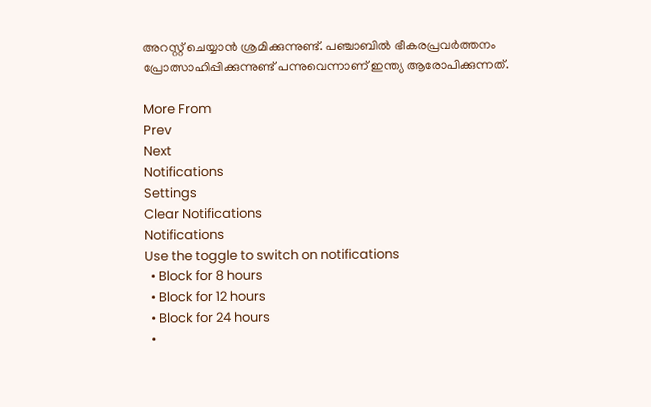അറസ്റ്റ് ചെയ്യാന്‍ ശ്രമിക്കുന്നുണ്ട്. പഞ്ചാബില്‍ ഭീകരപ്രവര്‍ത്തനം പ്രോത്സാഹിപ്പിക്കുന്നുണ്ട് പന്നുവെന്നാണ് ഇന്ത്യ ആരോപിക്കുന്നത്.

More From
Prev
Next
Notifications
Settings
Clear Notifications
Notifications
Use the toggle to switch on notifications
  • Block for 8 hours
  • Block for 12 hours
  • Block for 24 hours
  •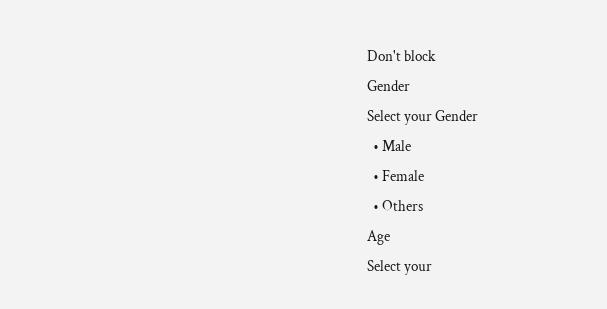Don't block
Gender
Select your Gender
  • Male
  • Female
  • Others
Age
Select your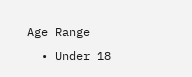Age Range
  • Under 18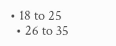• 18 to 25
  • 26 to 35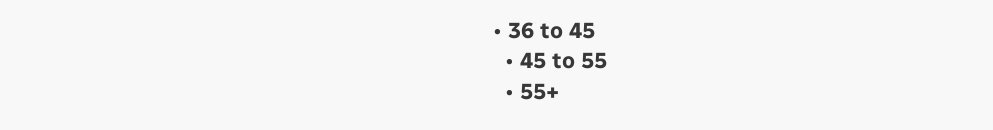• 36 to 45
  • 45 to 55
  • 55+